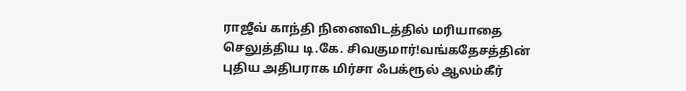ராஜீவ் காந்தி நினைவிடத்தில் மரியாதை செலுத்திய டி.கே. சிவகுமார்!வங்கதேசத்தின் புதிய அதிபராக மிர்சா ஃபக்ரூல் ஆலம்கீர்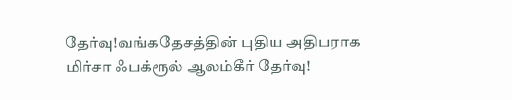தேர்வு!வங்கதேசத்தின் புதிய அதிபராக மிர்சா ஃபக்ரூல் ஆலம்கீர் தேர்வு!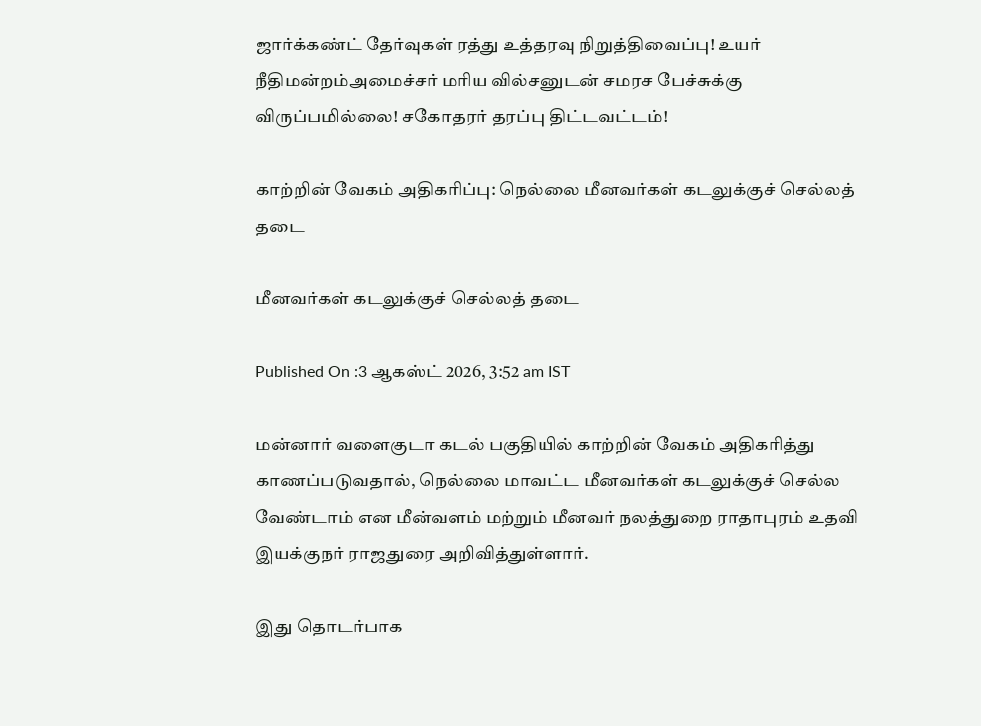ஜார்க்கண்ட் தேர்வுகள் ரத்து உத்தரவு நிறுத்திவைப்பு! உயர் நீதிமன்றம்அமைச்சர் மரிய வில்சனுடன் சமரச பேச்சுக்கு விருப்பமில்லை! சகோதரர் தரப்பு திட்டவட்டம்!

காற்றின் வேகம் அதிகரிப்பு: நெல்லை மீனவர்கள் கடலுக்குச் செல்லத் தடை

மீனவர்கள் கடலுக்குச் செல்லத் தடை

Published On :3 ஆகஸ்ட் 2026, 3:52 am IST

மன்னார் வளைகுடா கடல் பகுதியில் காற்றின் வேகம் அதிகரித்து காணப்படுவதால், நெல்லை மாவட்ட மீனவர்கள் கடலுக்குச் செல்ல வேண்டாம் என மீன்வளம் மற்றும் மீனவர் நலத்துறை ராதாபுரம் உதவி இயக்குநர் ராஜதுரை அறிவித்துள்ளார்.

இது தொடர்பாக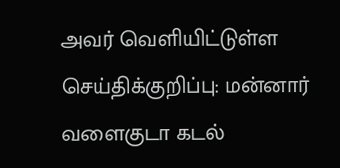அவர் வெளியிட்டுள்ள செய்திக்குறிப்பு: மன்னார் வளைகுடா கடல்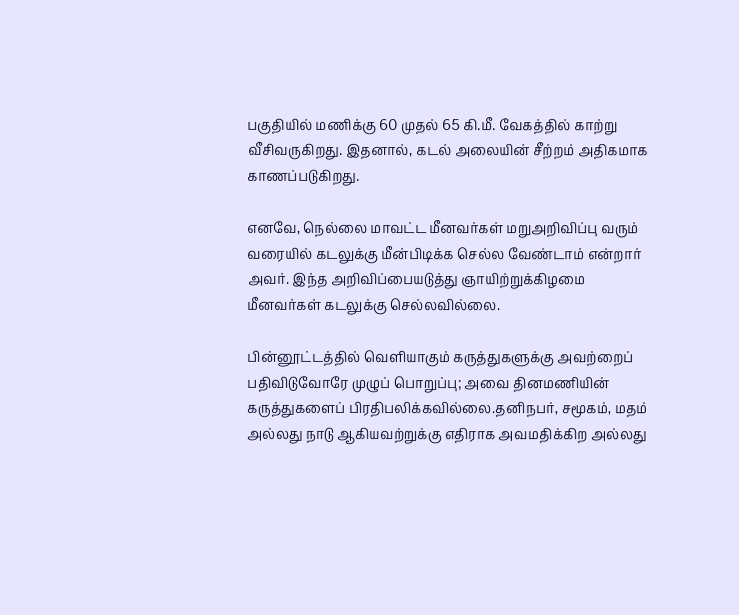பகுதியில் மணிக்கு 60 முதல் 65 கி.மீ. வேகத்தில் காற்று வீசிவருகிறது. இதனால், கடல் அலையின் சீற்றம் அதிகமாக காணப்படுகிறது.

எனவே, நெல்லை மாவட்ட மீனவர்கள் மறுஅறிவிப்பு வரும் வரையில் கடலுக்கு மீன்பிடிக்க செல்ல வேண்டாம் என்றார் அவர். இந்த அறிவிப்பையடுத்து ஞாயிற்றுக்கிழமை மீனவர்கள் கடலுக்கு செல்லவில்லை.

பின்னூட்டத்தில் வெளியாகும் கருத்துகளுக்கு அவற்றைப் பதிவிடுவோரே முழுப் பொறுப்பு; அவை தினமணியின் கருத்துகளைப் பிரதிபலிக்கவில்லை.தனிநபர், சமூகம், மதம் அல்லது நாடு ஆகியவற்றுக்கு எதிராக அவமதிக்கிற அல்லது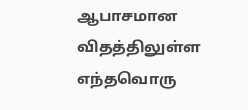ஆபாசமான விதத்திலுள்ள எந்தவொரு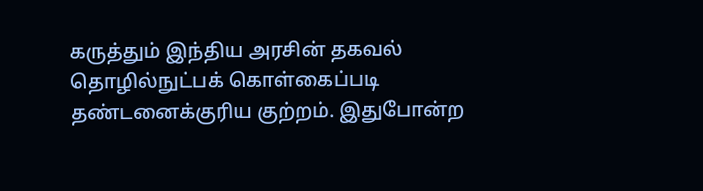கருத்தும் இந்திய அரசின் தகவல் தொழில்நுட்பக் கொள்கைப்படி தண்டனைக்குரிய குற்றம். இதுபோன்ற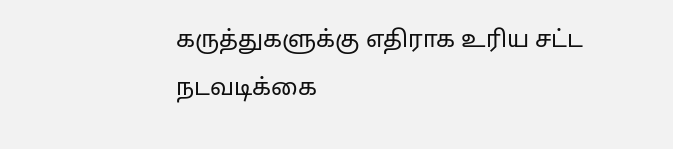கருத்துகளுக்கு எதிராக உரிய சட்ட நடவடிக்கை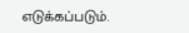எடுக்கப்படும்.